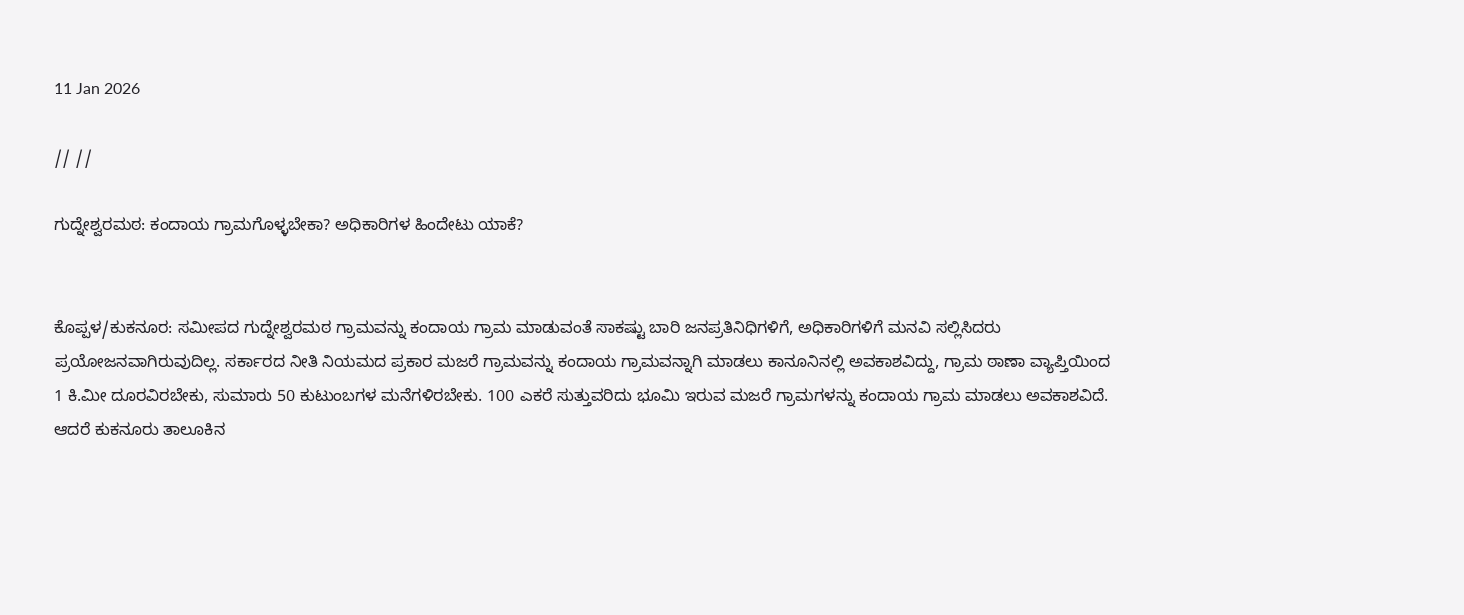11 Jan 2026

// //

ಗುದ್ನೇಶ್ವರಮಠ: ಕಂದಾಯ ಗ್ರಾಮಗೊಳ್ಳಬೇಕಾ? ಅಧಿಕಾರಿಗಳ ಹಿಂದೇಟು ಯಾಕೆ?


ಕೊಪ್ಪಳ/ಕುಕನೂರ: ಸಮೀಪದ ಗುದ್ನೇಶ್ವರಮಠ ಗ್ರಾಮವನ್ನು ಕಂದಾಯ ಗ್ರಾಮ ಮಾಡುವಂತೆ ಸಾಕಷ್ಟು ಬಾರಿ ಜನಪ್ರತಿನಿಧಿಗಳಿಗೆ, ಅಧಿಕಾರಿಗಳಿಗೆ ಮನವಿ ಸಲ್ಲಿಸಿದರು ಪ್ರಯೋಜನವಾಗಿರುವುದಿಲ್ಲ. ಸರ್ಕಾರದ ನೀತಿ ನಿಯಮದ ಪ್ರಕಾರ ಮಜರೆ ಗ್ರಾಮವನ್ನು ಕಂದಾಯ ಗ್ರಾಮವನ್ನಾಗಿ ಮಾಡಲು ಕಾನೂನಿನಲ್ಲಿ ಅವಕಾಶವಿದ್ದು, ಗ್ರಾಮ ಠಾಣಾ ವ್ಯಾಪ್ತಿಯಿಂದ 1 ಕಿ.ಮೀ ದೂರವಿರಬೇಕು, ಸುಮಾರು 50 ಕುಟುಂಬಗಳ ಮನೆಗಳಿರಬೇಕು. 100 ಎಕರೆ ಸುತ್ತುವರಿದು ಭೂಮಿ ಇರುವ ಮಜರೆ ಗ್ರಾಮಗಳನ್ನು ಕಂದಾಯ ಗ್ರಾಮ ಮಾಡಲು ಅವಕಾಶವಿದೆ. ಆದರೆ ಕುಕನೂರು ತಾಲೂಕಿನ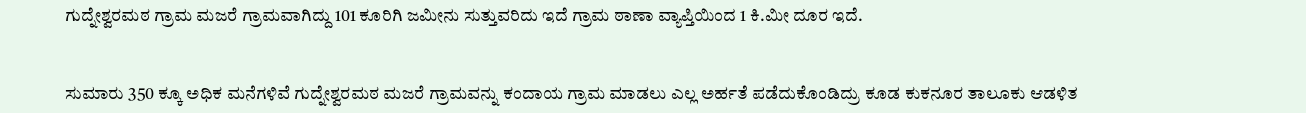ಗುದ್ನೇಶ್ವರಮಠ ಗ್ರಾಮ ಮಜರೆ ಗ್ರಾಮವಾಗಿದ್ದು 101 ಕೂರಿಗಿ ಜಮೀನು ಸುತ್ತುವರಿದು ಇದೆ ಗ್ರಾಮ ಠಾಣಾ ವ್ಯಾಪ್ತಿಯಿಂದ 1 ಕಿ.ಮೀ ದೂರ ಇದೆ.


ಸುಮಾರು 350 ಕ್ಕೂ ಅಧಿಕ ಮನೆಗಳಿವೆ ಗುದ್ನೇಶ್ವರಮಠ ಮಜರೆ ಗ್ರಾಮವನ್ನು ಕಂದಾಯ ಗ್ರಾಮ ಮಾಡಲು ಎಲ್ಲ ಅರ್ಹತೆ ಪಡೆದುಕೊಂಡಿದ್ರು ಕೂಡ ಕುಕನೂರ ತಾಲೂಕು ಆಡಳಿತ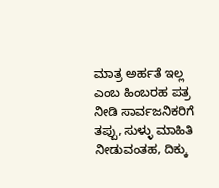ಮಾತ್ರ ಅರ್ಹತೆ ಇಲ್ಲ ಎಂಬ ಹಿಂಬರಹ ಪತ್ರ ನೀಡಿ ಸಾರ್ವಜನಿಕರಿಗೆ ತಪ್ಪು, ಸುಳ್ಳು ಮಾಹಿತಿ ನೀಡುವಂತಹ, ದಿಕ್ಕು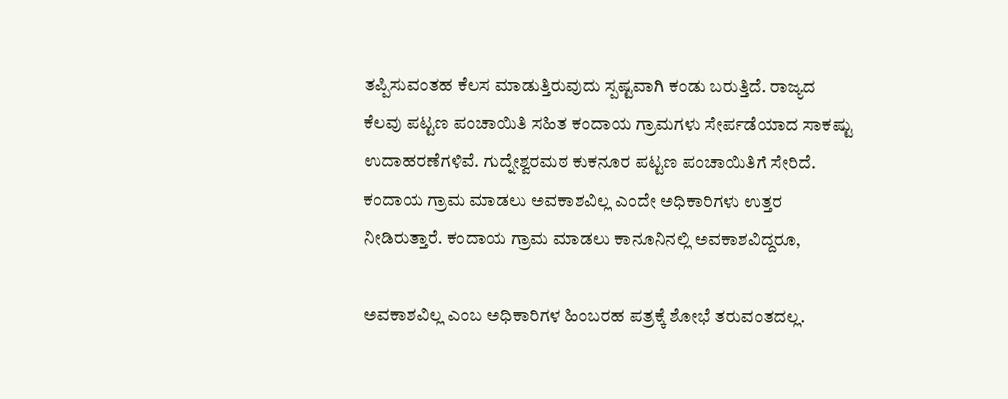ತಪ್ಪಿಸುವಂತಹ ಕೆಲಸ ಮಾಡುತ್ತಿರುವುದು ಸ್ಪಷ್ಟವಾಗಿ ಕಂಡು ಬರುತ್ತಿದೆ. ರಾಜ್ಯದ ಕೆಲವು ಪಟ್ಟಣ ಪಂಚಾಯಿತಿ ಸಹಿತ ಕಂದಾಯ ಗ್ರಾಮಗಳು ಸೇರ್ಪಡೆಯಾದ ಸಾಕಷ್ಟು ಉದಾಹರಣೆಗಳಿವೆ. ಗುದ್ನೇಶ್ವರಮಠ ಕುಕನೂರ ಪಟ್ಟಣ ಪಂಚಾಯಿತಿಗೆ ಸೇರಿದೆ. ಕಂದಾಯ ಗ್ರಾಮ ಮಾಡಲು ಅವಕಾಶವಿಲ್ಲ ಎಂದೇ ಅಧಿಕಾರಿಗಳು ಉತ್ತರ ನೀಡಿರುತ್ತಾರೆ. ಕಂದಾಯ ಗ್ರಾಮ ಮಾಡಲು ಕಾನೂನಿನಲ್ಲಿ ಅವಕಾಶವಿದ್ದರೂ,

ಅವಕಾಶವಿಲ್ಲ ಎಂಬ ಅಧಿಕಾರಿಗಳ ಹಿಂಬರಹ ಪತ್ರಕ್ಕೆ ಶೋಭೆ ತರುವಂತದಲ್ಲ.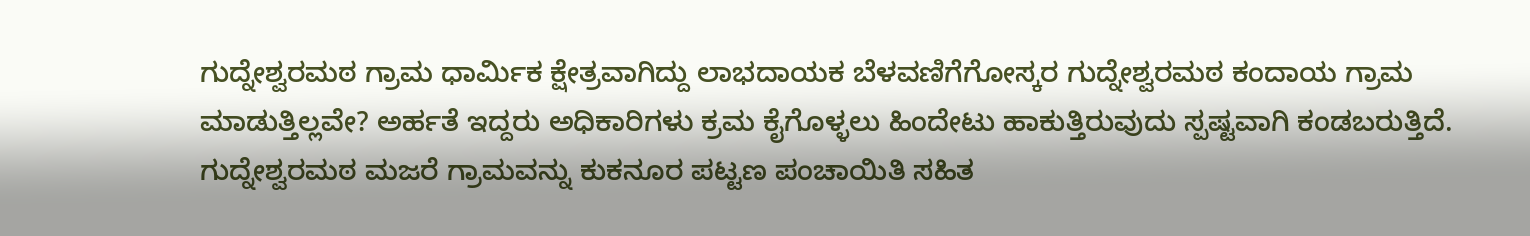ಗುದ್ನೇಶ್ವರಮಠ ಗ್ರಾಮ ಧಾರ್ಮಿಕ ಕ್ಷೇತ್ರವಾಗಿದ್ದು ಲಾಭದಾಯಕ ಬೆಳವಣಿಗೆಗೋಸ್ಕರ ಗುದ್ನೇಶ್ವರಮಠ ಕಂದಾಯ ಗ್ರಾಮ ಮಾಡುತ್ತಿಲ್ಲವೇ? ಅರ್ಹತೆ ಇದ್ದರು ಅಧಿಕಾರಿಗಳು ಕ್ರಮ ಕೈಗೊಳ್ಳಲು ಹಿಂದೇಟು ಹಾಕುತ್ತಿರುವುದು ಸ್ಪಷ್ಟವಾಗಿ ಕಂಡಬರುತ್ತಿದೆ. ಗುದ್ನೇಶ್ವರಮಠ ಮಜರೆ ಗ್ರಾಮವನ್ನು ಕುಕನೂರ ಪಟ್ಟಣ ಪಂಚಾಯಿತಿ ಸಹಿತ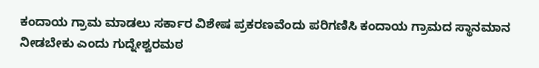ಕಂದಾಯ ಗ್ರಾಮ ಮಾಡಲು ಸರ್ಕಾರ ವಿಶೇಷ ಪ್ರಕರಣವೆಂದು ಪರಿಗಣಿಸಿ ಕಂದಾಯ ಗ್ರಾಮದ ಸ್ಥಾನಮಾನ ನೀಡಬೇಕು ಎಂದು ಗುದ್ನೇಶ್ವರಮಠ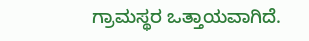ಗ್ರಾಮಸ್ಥರ ಒತ್ತಾಯವಾಗಿದೆ.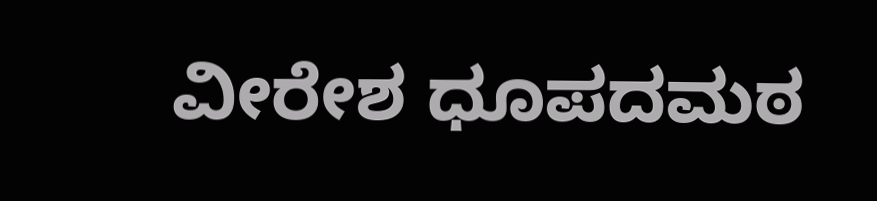ವೀರೇಶ ಧೂಪದಮಠ